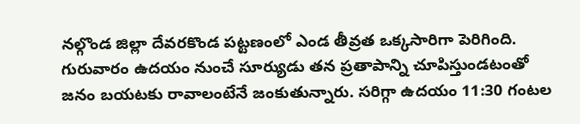నల్గొండ జిల్లా దేవరకొండ పట్టణంలో ఎండ తీవ్రత ఒక్కసారిగా పెరిగింది. గురువారం ఉదయం నుంచే సూర్యుడు తన ప్రతాపాన్ని చూపిస్తుండటంతో జనం బయటకు రావాలంటేనే జంకుతున్నారు. సరిగ్గా ఉదయం 11:30 గంటల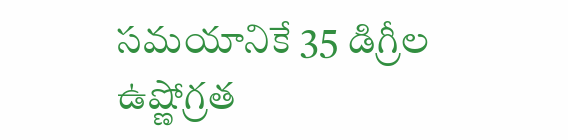సమయానికే 35 డిగ్రీల ఉష్ణోగ్రత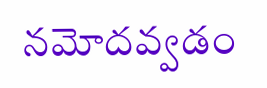నమోదవ్వడం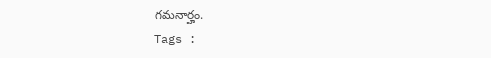గమనార్హం.
Tags :